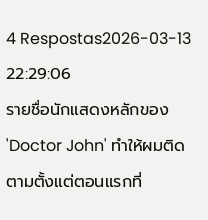4 Respostas2026-03-13 22:29:06
รายชื่อนักแสดงหลักของ 'Doctor John' ทำให้ผมติดตามตั้งแต่ตอนแรกที่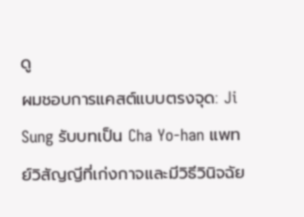ดู
ผมชอบการแคสต์แบบตรงจุด: Ji Sung รับบทเป็น Cha Yo-han แพทย์วิสัญญีที่เก่งกาจและมีวิธีวินิจฉัย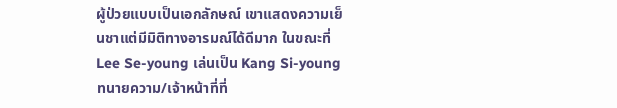ผู้ป่วยแบบเป็นเอกลักษณ์ เขาแสดงความเย็นชาแต่มีมิติทางอารมณ์ได้ดีมาก ในขณะที่ Lee Se-young เล่นเป็น Kang Si-young ทนายความ/เจ้าหน้าที่ที่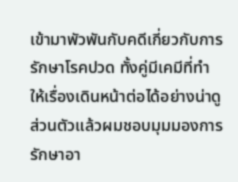เข้ามาพัวพันกับคดีเกี่ยวกับการรักษาโรคปวด ทั้งคู่มีเคมีที่ทำให้เรื่องเดินหน้าต่อได้อย่างน่าดู
ส่วนตัวแล้วผมชอบมุมมองการรักษาอา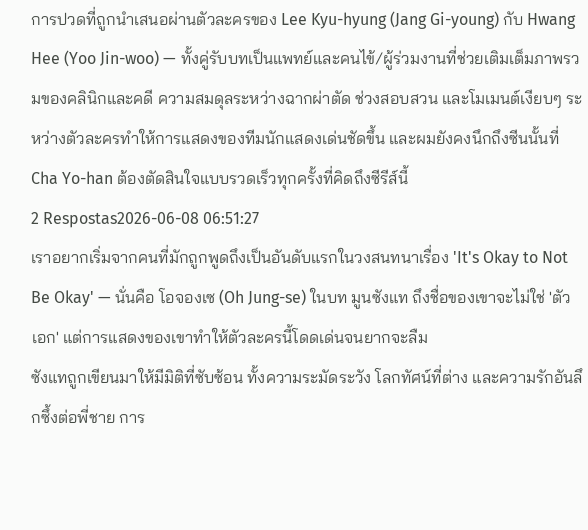การปวดที่ถูกนำเสนอผ่านตัวละครของ Lee Kyu-hyung (Jang Gi-young) กับ Hwang Hee (Yoo Jin-woo) — ทั้งคู่รับบทเป็นแพทย์และคนไข้/ผู้ร่วมงานที่ช่วยเติมเต็มภาพรวมของคลินิกและคดี ความสมดุลระหว่างฉากผ่าตัด ช่วงสอบสวน และโมเมนต์เงียบๆ ระหว่างตัวละครทำให้การแสดงของทีมนักแสดงเด่นชัดขึ้น และผมยังคงนึกถึงซีนนั้นที่ Cha Yo-han ต้องตัดสินใจแบบรวดเร็วทุกครั้งที่คิดถึงซีรีส์นี้
2 Respostas2026-06-08 06:51:27
เราอยากเริ่มจากคนที่มักถูกพูดถึงเป็นอันดับแรกในวงสนทนาเรื่อง 'It's Okay to Not Be Okay' — นั่นคือ โอจองเซ (Oh Jung-se) ในบท มูนซังแท ถึงชื่อของเขาจะไม่ใช่ 'ตัวเอก' แต่การแสดงของเขาทำให้ตัวละครนี้โดดเด่นจนยากจะลืม
ซังแทถูกเขียนมาให้มีมิติที่ซับซ้อน ทั้งความระมัดระวัง โลกทัศน์ที่ต่าง และความรักอันลึกซึ้งต่อพี่ชาย การ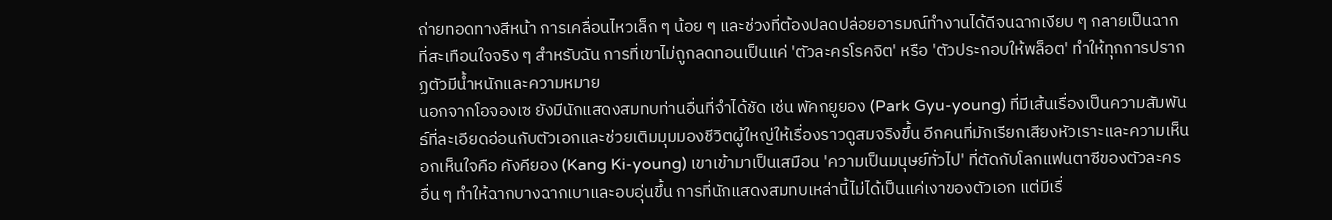ถ่ายทอดทางสีหน้า การเคลื่อนไหวเล็ก ๆ น้อย ๆ และช่วงที่ต้องปลดปล่อยอารมณ์ทำงานได้ดีจนฉากเงียบ ๆ กลายเป็นฉากที่สะเทือนใจจริง ๆ สำหรับฉัน การที่เขาไม่ถูกลดทอนเป็นแค่ 'ตัวละครโรคจิต' หรือ 'ตัวประกอบให้พล็อต' ทำให้ทุกการปรากฏตัวมีน้ำหนักและความหมาย
นอกจากโอจองเซ ยังมีนักแสดงสมทบท่านอื่นที่จำได้ชัด เช่น พัคกยูยอง (Park Gyu-young) ที่มีเส้นเรื่องเป็นความสัมพันธ์ที่ละเอียดอ่อนกับตัวเอกและช่วยเติมมุมมองชีวิตผู้ใหญ่ให้เรื่องราวดูสมจริงขึ้น อีกคนที่มักเรียกเสียงหัวเราะและความเห็นอกเห็นใจคือ คังคียอง (Kang Ki-young) เขาเข้ามาเป็นเสมือน 'ความเป็นมนุษย์ทั่วไป' ที่ตัดกับโลกแฟนตาซีของตัวละครอื่น ๆ ทำให้ฉากบางฉากเบาและอบอุ่นขึ้น การที่นักแสดงสมทบเหล่านี้ไม่ได้เป็นแค่เงาของตัวเอก แต่มีเรื่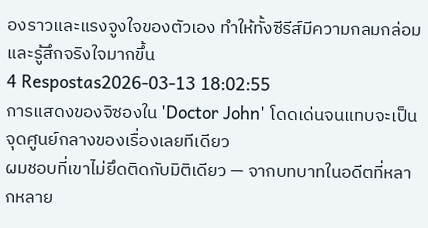องราวและแรงจูงใจของตัวเอง ทำให้ทั้งซีรีส์มีความกลมกล่อมและรู้สึกจริงใจมากขึ้น
4 Respostas2026-03-13 18:02:55
การแสดงของจิซองใน 'Doctor John' โดดเด่นจนแทบจะเป็นจุดศูนย์กลางของเรื่องเลยทีเดียว
ผมชอบที่เขาไม่ยึดติดกับมิติเดียว — จากบทบาทในอดีตที่หลากหลาย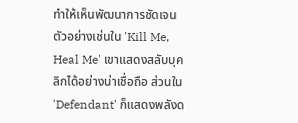ทำให้เห็นพัฒนาการชัดเจน ตัวอย่างเช่นใน 'Kill Me, Heal Me' เขาแสดงสลับบุคลิกได้อย่างน่าเชื่อถือ ส่วนใน 'Defendant' ก็แสดงพลังด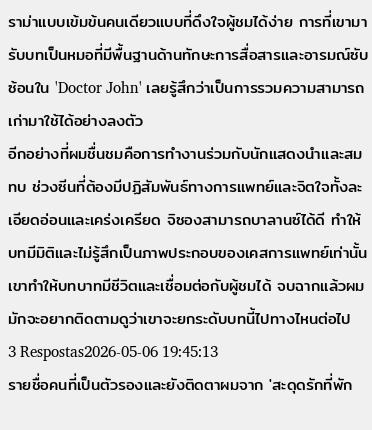ราม่าแบบเข้มข้นคนเดียวแบบที่ดึงใจผู้ชมได้ง่าย การที่เขามารับบทเป็นหมอที่มีพื้นฐานด้านทักษะการสื่อสารและอารมณ์ซับซ้อนใน 'Doctor John' เลยรู้สึกว่าเป็นการรวมความสามารถเก่ามาใช้ได้อย่างลงตัว
อีกอย่างที่ผมชื่นชมคือการทำงานร่วมกับนักแสดงนำและสมทบ ช่วงซีนที่ต้องมีปฏิสัมพันธ์ทางการแพทย์และจิตใจทั้งละเอียดอ่อนและเคร่งเครียด จิซองสามารถบาลานซ์ได้ดี ทำให้บทมีมิติและไม่รู้สึกเป็นภาพประกอบของเคสการแพทย์เท่านั้น เขาทำให้บทบาทมีชีวิตและเชื่อมต่อกับผู้ชมได้ จบฉากแล้วผมมักจะอยากติดตามดูว่าเขาจะยกระดับบทนี้ไปทางไหนต่อไป
3 Respostas2026-05-06 19:45:13
รายชื่อคนที่เป็นตัวรองและยังติดตาผมจาก 'สะดุดรักที่พัก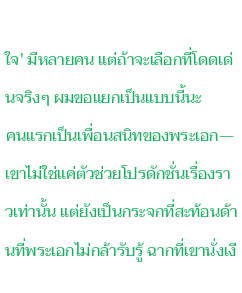ใจ' มีหลายคน แต่ถ้าจะเลือกที่โดดเด่นจริงๆ ผมขอแยกเป็นแบบนี้นะ
คนแรกเป็นเพื่อนสนิทของพระเอก—เขาไม่ใช่แค่ตัวช่วยโปรดักชั่นเรื่องราวเท่านั้น แต่ยังเป็นกระจกที่สะท้อนด้านที่พระเอกไม่กล้ารับรู้ ฉากที่เขานั่งเงี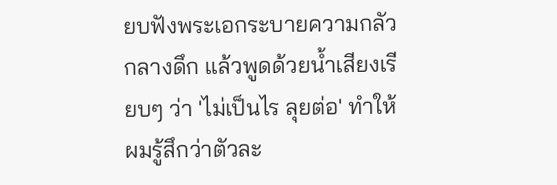ยบฟังพระเอกระบายความกลัวกลางดึก แล้วพูดด้วยน้ำเสียงเรียบๆ ว่า 'ไม่เป็นไร ลุยต่อ' ทำให้ผมรู้สึกว่าตัวละ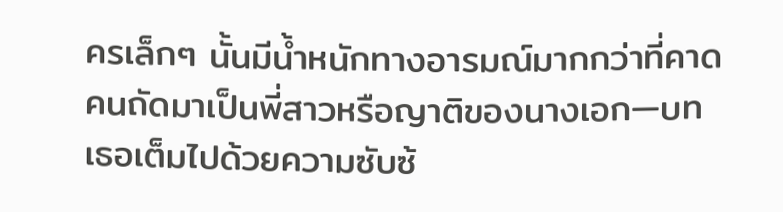ครเล็กๆ นั้นมีน้ำหนักทางอารมณ์มากกว่าที่คาด
คนถัดมาเป็นพี่สาวหรือญาติของนางเอก—บทเธอเต็มไปด้วยความซับซ้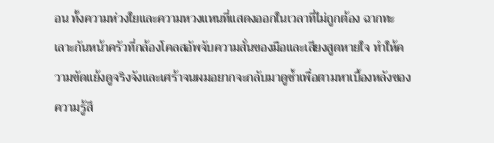อน ทั้งความห่วงใยและความหวงแหนที่แสดงออกในเวลาที่ไม่ถูกต้อง ฉากทะเลาะกันหน้าครัวที่กล้องโคลสอัพจับความสั่นของมือและเสียงสูดหายใจ ทำให้ความขัดแย้งดูจริงจังและเศร้าจนผมอยากจะกลับมาดูซ้ำเพื่อตามหาเบื้องหลังของความรู้สึ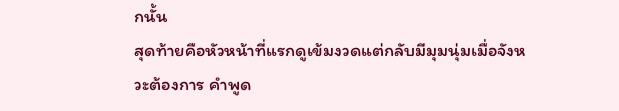กนั้น
สุดท้ายคือหัวหน้าที่แรกดูเข้มงวดแต่กลับมีมุมนุ่มเมื่อจังหวะต้องการ คำพูด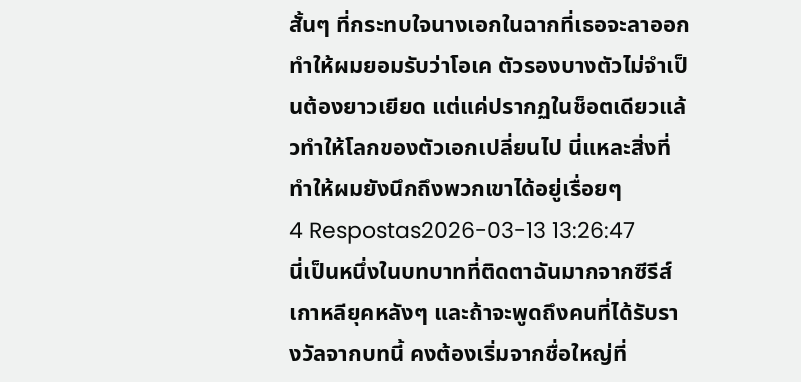สั้นๆ ที่กระทบใจนางเอกในฉากที่เธอจะลาออก ทำให้ผมยอมรับว่าโอเค ตัวรองบางตัวไม่จำเป็นต้องยาวเยียด แต่แค่ปรากฏในช็อตเดียวแล้วทำให้โลกของตัวเอกเปลี่ยนไป นี่แหละสิ่งที่ทำให้ผมยังนึกถึงพวกเขาได้อยู่เรื่อยๆ
4 Respostas2026-03-13 13:26:47
นี่เป็นหนึ่งในบทบาทที่ติดตาฉันมากจากซีรีส์เกาหลียุคหลังๆ และถ้าจะพูดถึงคนที่ได้รับรางวัลจากบทนี้ คงต้องเริ่มจากชื่อใหญ่ที่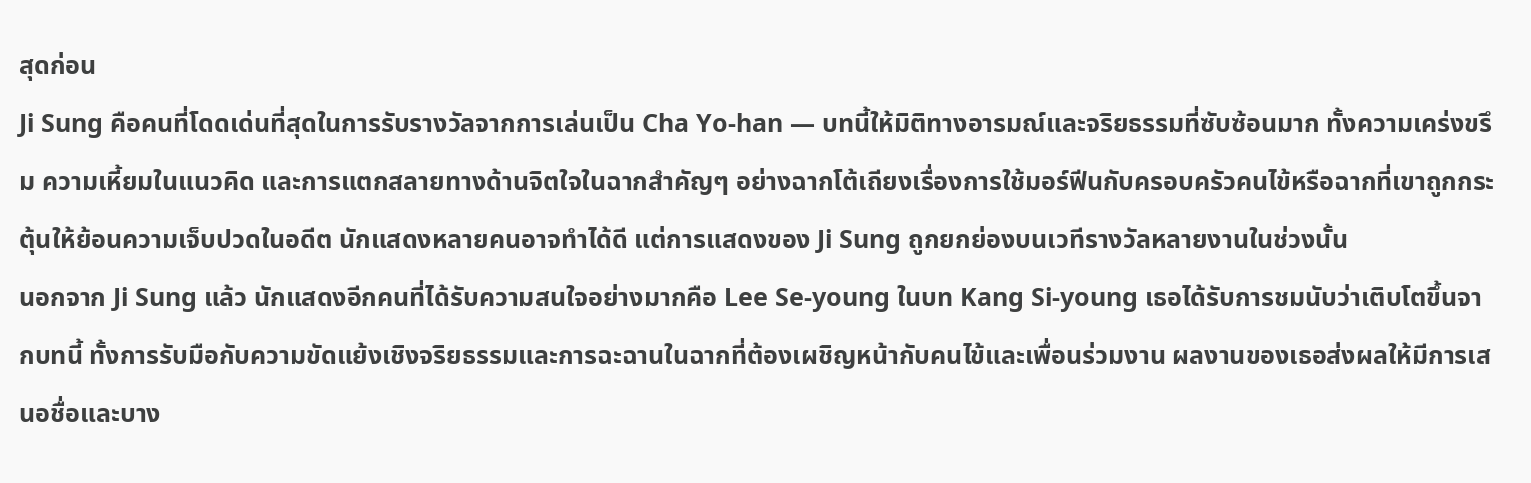สุดก่อน
Ji Sung คือคนที่โดดเด่นที่สุดในการรับรางวัลจากการเล่นเป็น Cha Yo-han — บทนี้ให้มิติทางอารมณ์และจริยธรรมที่ซับซ้อนมาก ทั้งความเคร่งขรึม ความเหี้ยมในแนวคิด และการแตกสลายทางด้านจิตใจในฉากสำคัญๆ อย่างฉากโต้เถียงเรื่องการใช้มอร์ฟีนกับครอบครัวคนไข้หรือฉากที่เขาถูกกระตุ้นให้ย้อนความเจ็บปวดในอดีต นักแสดงหลายคนอาจทำได้ดี แต่การแสดงของ Ji Sung ถูกยกย่องบนเวทีรางวัลหลายงานในช่วงนั้น
นอกจาก Ji Sung แล้ว นักแสดงอีกคนที่ได้รับความสนใจอย่างมากคือ Lee Se-young ในบท Kang Si-young เธอได้รับการชมนับว่าเติบโตขึ้นจากบทนี้ ทั้งการรับมือกับความขัดแย้งเชิงจริยธรรมและการฉะฉานในฉากที่ต้องเผชิญหน้ากับคนไข้และเพื่อนร่วมงาน ผลงานของเธอส่งผลให้มีการเสนอชื่อและบาง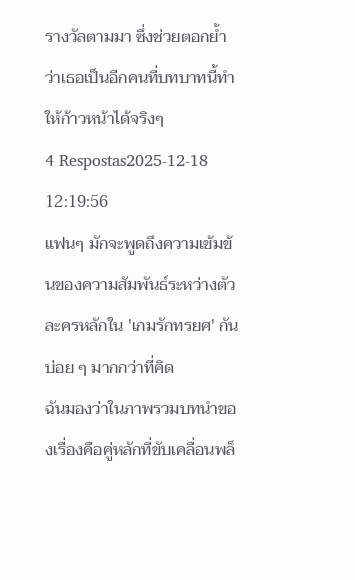รางวัลตามมา ซึ่งช่วยตอกย้ำว่าเธอเป็นอีกคนที่บทบาทนี้ทำให้ก้าวหน้าได้จริงๆ
4 Respostas2025-12-18 12:19:56
แฟนๆ มักจะพูดถึงความเข้มข้นของความสัมพันธ์ระหว่างตัวละครหลักใน 'เกมรักทรยศ' กันบ่อย ๆ มากกว่าที่คิด
ฉันมองว่าในภาพรวมบทนำของเรื่องคือคู่หลักที่ขับเคลื่อนพล็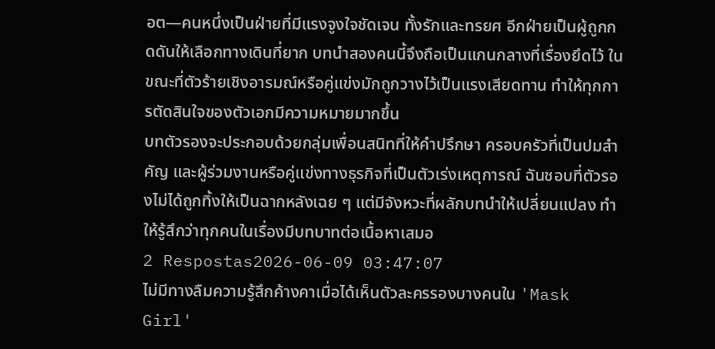อต—คนหนึ่งเป็นฝ่ายที่มีแรงจูงใจชัดเจน ทั้งรักและทรยศ อีกฝ่ายเป็นผู้ถูกกดดันให้เลือกทางเดินที่ยาก บทนำสองคนนี้จึงถือเป็นแกนกลางที่เรื่องยึดไว้ ในขณะที่ตัวร้ายเชิงอารมณ์หรือคู่แข่งมักถูกวางไว้เป็นแรงเสียดทาน ทำให้ทุกการตัดสินใจของตัวเอกมีความหมายมากขึ้น
บทตัวรองจะประกอบด้วยกลุ่มเพื่อนสนิทที่ให้คำปรึกษา ครอบครัวที่เป็นปมสำคัญ และผู้ร่วมงานหรือคู่แข่งทางธุรกิจที่เป็นตัวเร่งเหตุการณ์ ฉันชอบที่ตัวรองไม่ได้ถูกทิ้งให้เป็นฉากหลังเฉย ๆ แต่มีจังหวะที่ผลักบทนำให้เปลี่ยนแปลง ทำให้รู้สึกว่าทุกคนในเรื่องมีบทบาทต่อเนื้อหาเสมอ
2 Respostas2026-06-09 03:47:07
ไม่มีทางลืมความรู้สึกค้างคาเมื่อได้เห็นตัวละครรองบางคนใน 'Mask Girl'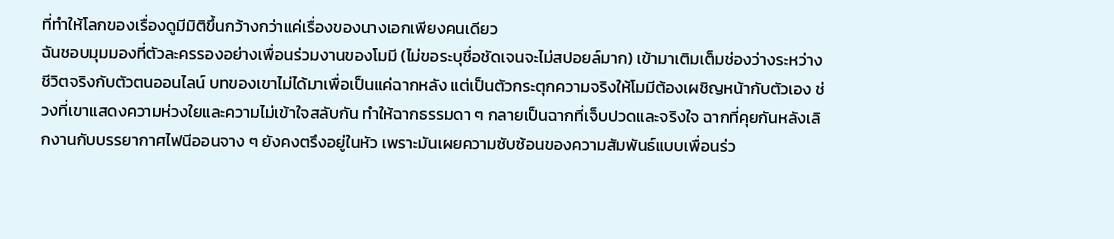ที่ทำให้โลกของเรื่องดูมีมิติขึ้นกว้างกว่าแค่เรื่องของนางเอกเพียงคนเดียว
ฉันชอบมุมมองที่ตัวละครรองอย่างเพื่อนร่วมงานของโมมี (ไม่ขอระบุชื่อชัดเจนจะไม่สปอยล์มาก) เข้ามาเติมเต็มช่องว่างระหว่างชีวิตจริงกับตัวตนออนไลน์ บทของเขาไม่ได้มาเพื่อเป็นแค่ฉากหลัง แต่เป็นตัวกระตุกความจริงให้โมมีต้องเผชิญหน้ากับตัวเอง ช่วงที่เขาแสดงความห่วงใยและความไม่เข้าใจสลับกัน ทำให้ฉากธรรมดา ๆ กลายเป็นฉากที่เจ็บปวดและจริงใจ ฉากที่คุยกันหลังเลิกงานกับบรรยากาศไฟนีออนจาง ๆ ยังคงตรึงอยู่ในหัว เพราะมันเผยความซับซ้อนของความสัมพันธ์แบบเพื่อนร่ว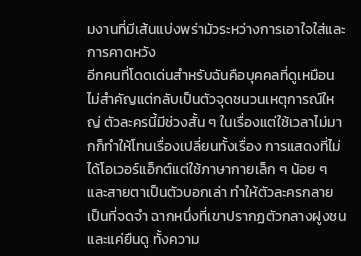มงานที่มีเส้นแบ่งพร่ามัวระหว่างการเอาใจใส่และการคาดหวัง
อีกคนที่โดดเด่นสำหรับฉันคือบุคคลที่ดูเหมือนไม่สำคัญแต่กลับเป็นตัวจุดชนวนเหตุการณ์ใหญ่ ตัวละครนี้มีช่วงสั้น ๆ ในเรื่องแต่ใช้เวลาไม่มากก็ทำให้โทนเรื่องเปลี่ยนทั้งเรื่อง การแสดงที่ไม่ได้โอเวอร์แอ็กต์แต่ใช้ภาษากายเล็ก ๆ น้อย ๆ และสายตาเป็นตัวบอกเล่า ทำให้ตัวละครกลายเป็นที่จดจำ ฉากหนึ่งที่เขาปรากฏตัวกลางฝูงชนและแค่ยืนดู ทั้งความ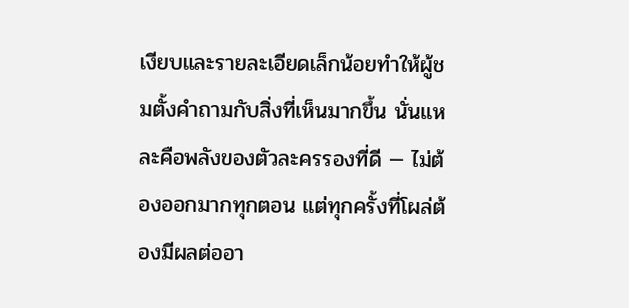เงียบและรายละเอียดเล็กน้อยทำให้ผู้ชมตั้งคำถามกับสิ่งที่เห็นมากขึ้น นั่นแหละคือพลังของตัวละครรองที่ดี — ไม่ต้องออกมากทุกตอน แต่ทุกครั้งที่โผล่ต้องมีผลต่ออา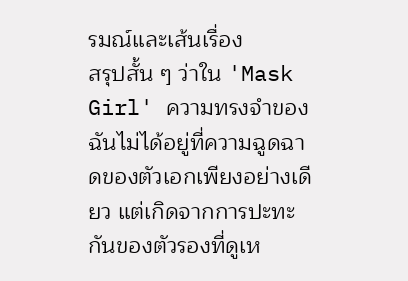รมณ์และเส้นเรื่อง
สรุปสั้น ๆ ว่าใน 'Mask Girl' ความทรงจำของฉันไม่ได้อยู่ที่ความฉูดฉาดของตัวเอกเพียงอย่างเดียว แต่เกิดจากการปะทะกันของตัวรองที่ดูเห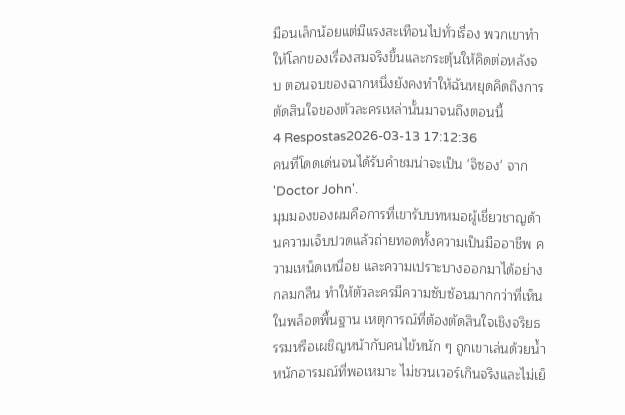มือนเล็กน้อยแต่มีแรงสะเทือนไปทั่วเรื่อง พวกเขาทำให้โลกของเรื่องสมจริงขึ้นและกระตุ้นให้คิดต่อหลังจบ ตอนจบของฉากหนึ่งยังคงทำให้ฉันหยุดคิดถึงการตัดสินใจของตัวละครเหล่านั้นมาจนถึงตอนนี้
4 Respostas2026-03-13 17:12:36
คนที่โดดเด่นจนได้รับคำชมน่าจะเป็น 'จิซอง' จาก 'Doctor John'.
มุมมองของผมคือการที่เขารับบทหมอผู้เชี่ยวชาญด้านความเจ็บปวดแล้วถ่ายทอดทั้งความเป็นมืออาชีพ ความเหน็ดเหนื่อย และความเปราะบางออกมาได้อย่างกลมกลืน ทำให้ตัวละครมีความซับซ้อนมากกว่าที่เห็นในพล็อตพื้นฐาน เหตุการณ์ที่ต้องตัดสินใจเชิงจริยธรรมหรือเผชิญหน้ากับคนไข้หนัก ๆ ถูกเขาเล่นด้วยน้ำหนักอารมณ์ที่พอเหมาะ ไม่ชวนเวอร์เกินจริงและไม่เย็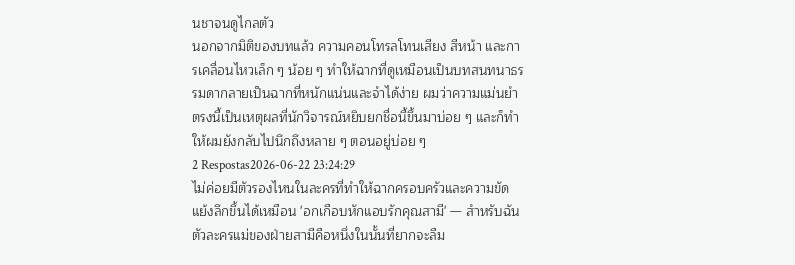นชาจนดูไกลตัว
นอกจากมิติของบทแล้ว ความคอนโทรลโทนเสียง สีหน้า และการเคลื่อนไหวเล็ก ๆ น้อย ๆ ทำให้ฉากที่ดูเหมือนเป็นบทสนทนาธรรมดากลายเป็นฉากที่หนักแน่นและจำได้ง่าย ผมว่าความแม่นยำตรงนี้เป็นเหตุผลที่นักวิจารณ์หยิบยกชื่อนี้ขึ้นมาบ่อย ๆ และก็ทำให้ผมยังกลับไปนึกถึงหลาย ๆ ตอนอยู่บ่อย ๆ
2 Respostas2026-06-22 23:24:29
ไม่ค่อยมีตัวรองไหนในละครที่ทำให้ฉากครอบครัวและความขัดแย้งลึกขึ้นได้เหมือน 'อกเกือบหักแอบรักคุณสามี' — สำหรับฉัน ตัวละครแม่ของฝ่ายสามีคือหนึ่งในนั้นที่ยากจะลืม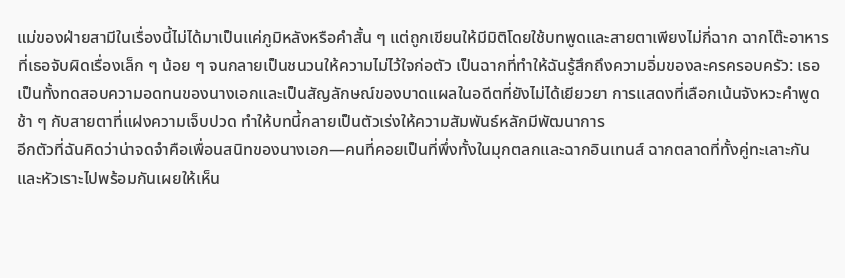แม่ของฝ่ายสามีในเรื่องนี้ไม่ได้มาเป็นแค่ภูมิหลังหรือคำสั้น ๆ แต่ถูกเขียนให้มีมิติโดยใช้บทพูดและสายตาเพียงไม่กี่ฉาก ฉากโต๊ะอาหารที่เธอจับผิดเรื่องเล็ก ๆ น้อย ๆ จนกลายเป็นชนวนให้ความไม่ไว้ใจก่อตัว เป็นฉากที่ทำให้ฉันรู้สึกถึงความอิ่มของละครครอบครัว: เธอเป็นทั้งทดสอบความอดทนของนางเอกและเป็นสัญลักษณ์ของบาดแผลในอดีตที่ยังไม่ได้เยียวยา การแสดงที่เลือกเน้นจังหวะคำพูดช้า ๆ กับสายตาที่แฝงความเจ็บปวด ทำให้บทนี้กลายเป็นตัวเร่งให้ความสัมพันธ์หลักมีพัฒนาการ
อีกตัวที่ฉันคิดว่าน่าจดจำคือเพื่อนสนิทของนางเอก—คนที่คอยเป็นที่พึ่งทั้งในมุกตลกและฉากอินเทนส์ ฉากตลาดที่ทั้งคู่ทะเลาะกันและหัวเราะไปพร้อมกันเผยให้เห็น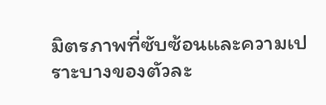มิตรภาพที่ซับซ้อนและความเปราะบางของตัวละ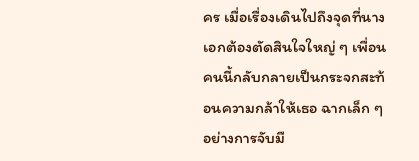คร เมื่อเรื่องเดินไปถึงจุดที่นางเอกต้องตัดสินใจใหญ่ ๆ เพื่อนคนนี้กลับกลายเป็นกระจกสะท้อนความกล้าให้เธอ ฉากเล็ก ๆ อย่างการจับมื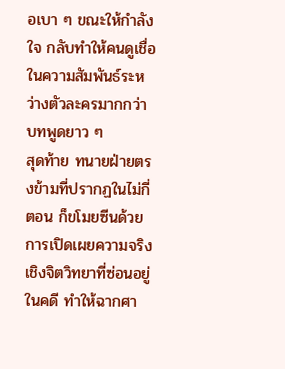อเบา ๆ ขณะให้กำลังใจ กลับทำให้คนดูเชื่อในความสัมพันธ์ระหว่างตัวละครมากกว่าบทพูดยาว ๆ
สุดท้าย ทนายฝ่ายตรงข้ามที่ปรากฏในไม่กี่ตอน ก็ขโมยซีนด้วยการเปิดเผยความจริงเชิงจิตวิทยาที่ซ่อนอยู่ในคดี ทำให้ฉากศา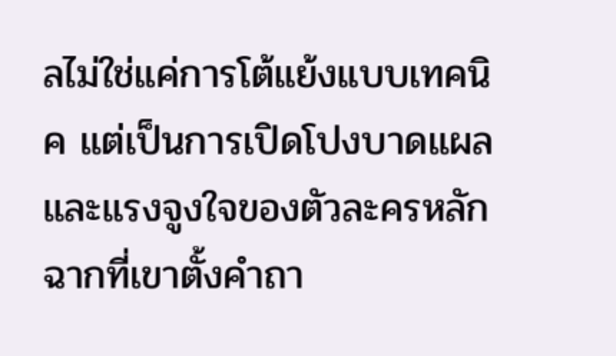ลไม่ใช่แค่การโต้แย้งแบบเทคนิค แต่เป็นการเปิดโปงบาดแผลและแรงจูงใจของตัวละครหลัก ฉากที่เขาตั้งคำถา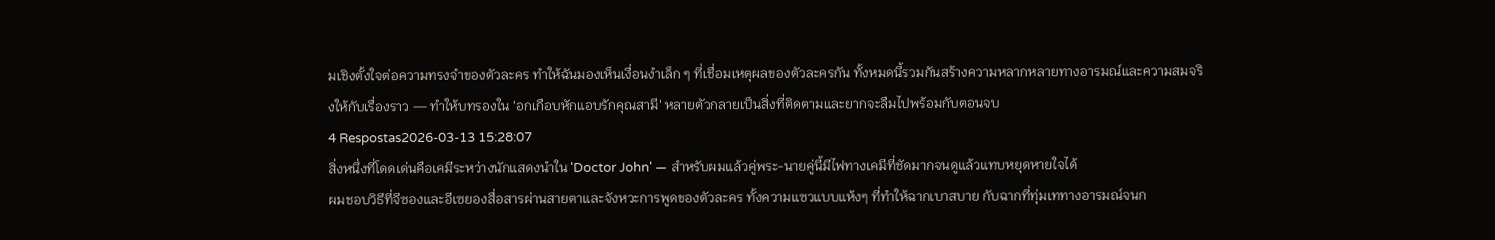มเชิงตั้งใจต่อความทรงจำของตัวละคร ทำให้ฉันมองเห็นเงื่อนงำเล็ก ๆ ที่เชื่อมเหตุผลของตัวละครกัน ทั้งหมดนี้รวมกันสร้างความหลากหลายทางอารมณ์และความสมจริงให้กับเรื่องราว — ทำให้บทรองใน 'อกเกือบหักแอบรักคุณสามี' หลายตัวกลายเป็นสิ่งที่ติดตามและยากจะลืมไปพร้อมกับตอนจบ
4 Respostas2026-03-13 15:28:07
สิ่งหนึ่งที่โดดเด่นคือเคมีระหว่างนักแสดงนำใน 'Doctor John' — สำหรับผมแล้วคู่พระ-นายคู่นี้มีไฟทางเคมีที่ชัดมากจนดูแล้วแทบหยุดหายใจได้
ผมชอบวิธีที่จีซองและอีเซยองสื่อสารผ่านสายตาและจังหวะการพูดของตัวละคร ทั้งความแซวแบบแห้งๆ ที่ทำให้ฉากเบาสบาย กับฉากที่ทุ่มเททางอารมณ์จนก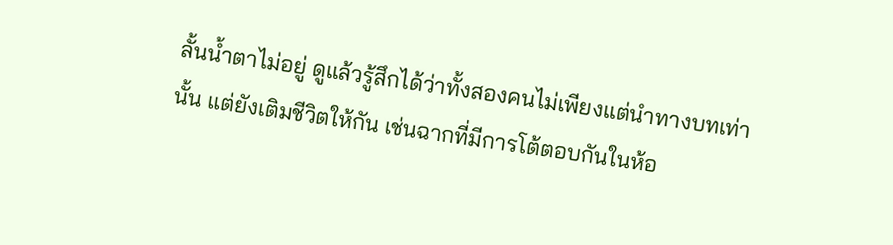ลั้นน้ำตาไม่อยู่ ดูแล้วรู้สึกได้ว่าทั้งสองคนไม่เพียงแต่นำทางบทเท่านั้น แต่ยังเติมชีวิตให้กัน เช่นฉากที่มีการโต้ตอบกันในห้อ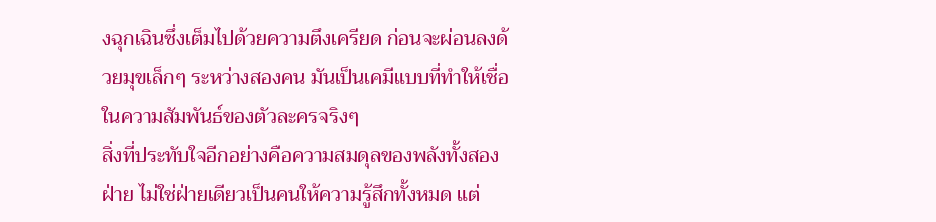งฉุกเฉินซึ่งเต็มไปด้วยความตึงเครียด ก่อนจะผ่อนลงด้วยมุขเล็กๆ ระหว่างสองคน มันเป็นเคมีแบบที่ทำให้เชื่อในความสัมพันธ์ของตัวละครจริงๆ
สิ่งที่ประทับใจอีกอย่างคือความสมดุลของพลังทั้งสองฝ่าย ไม่ใช่ฝ่ายเดียวเป็นคนให้ความรู้สึกทั้งหมด แต่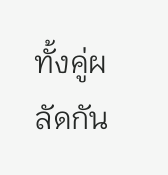ทั้งคู่ผลัดกัน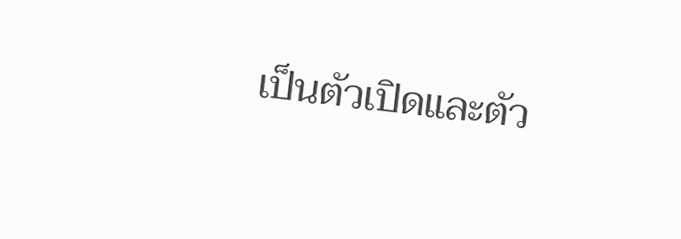เป็นตัวเปิดและตัว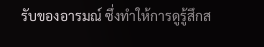รับของอารมณ์ ซึ่งทำให้การดูรู้สึกส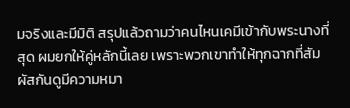มจริงและมีมิติ สรุปแล้วถามว่าคนไหนเคมีเข้ากับพระนางที่สุด ผมยกให้คู่หลักนี้เลย เพราะพวกเขาทำให้ทุกฉากที่สัมผัสกันดูมีความหมา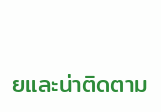ยและน่าติดตาม